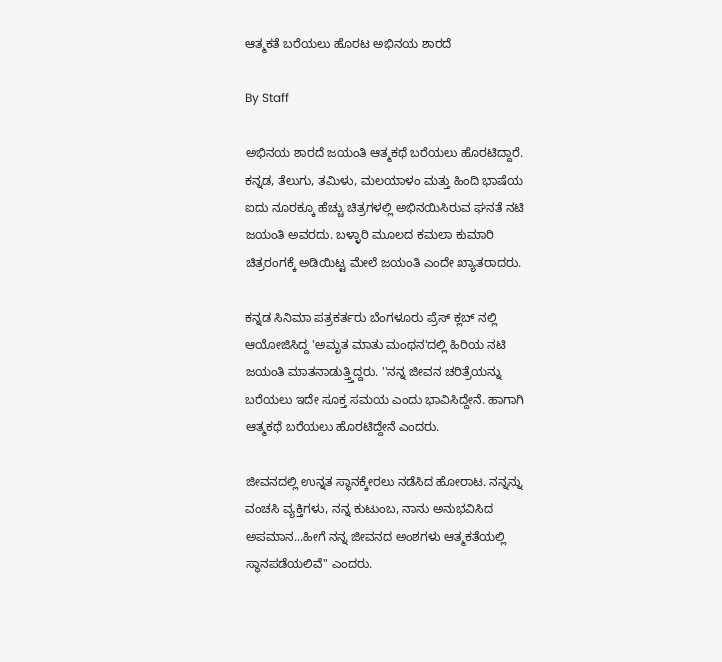ಆತ್ಮಕತೆ ಬರೆಯಲು ಹೊರಟ ಅಭಿನಯ ಶಾರದೆ

By Staff

ಅಭಿನಯ ಶಾರದೆ ಜಯಂತಿ ಆತ್ಮಕಥೆ ಬರೆಯಲು ಹೊರಟಿದ್ದಾರೆ. ಕನ್ನಡ, ತೆಲುಗು, ತಮಿಳು, ಮಲಯಾಳಂ ಮತ್ತು ಹಿಂದಿ ಭಾಷೆಯ ಐದು ನೂರಕ್ಕೂ ಹೆಚ್ಚು ಚಿತ್ರಗಳಲ್ಲಿ ಅಭಿನಯಿಸಿರುವ ಘನತೆ ನಟಿ ಜಯಂತಿ ಅವರದು. ಬಳ್ಳಾರಿ ಮೂಲದ ಕಮಲಾ ಕುಮಾರಿ ಚಿತ್ರರಂಗಕ್ಕೆ ಅಡಿಯಿಟ್ಟ ಮೇಲೆ ಜಯಂತಿ ಎಂದೇ ಖ್ಯಾತರಾದರು.

ಕನ್ನಡ ಸಿನಿಮಾ ಪತ್ರಕರ್ತರು ಬೆಂಗಳೂರು ಪ್ರೆಸ್ ಕ್ಲಬ್ ನಲ್ಲಿ ಆಯೋಜಿಸಿದ್ದ 'ಅಮೃತ ಮಾತು ಮಂಥನ'ದಲ್ಲಿ ಹಿರಿಯ ನಟಿ ಜಯಂತಿ ಮಾತನಾಡುತ್ತ್ತಿದ್ದರು. ''ನನ್ನ ಜೀವನ ಚರಿತ್ರೆಯನ್ನು ಬರೆಯಲು ಇದೇ ಸೂಕ್ತ ಸಮಯ ಎಂದು ಭಾವಿಸಿದ್ದೇನೆ. ಹಾಗಾಗಿ ಆತ್ಮಕಥೆ ಬರೆಯಲು ಹೊರಟಿದ್ದೇನೆ ಎಂದರು.

ಜೀವನದಲ್ಲಿ ಉನ್ನತ ಸ್ಥಾನಕ್ಕೇರಲು ನಡೆಸಿದ ಹೋರಾಟ. ನನ್ನನ್ನು ವಂಚಸಿ ವ್ಯಕ್ತಿಗಳು, ನನ್ನ ಕುಟುಂಬ, ನಾನು ಅನುಭವಿಸಿದ ಅಪಮಾನ...ಹೀಗೆ ನನ್ನ ಜೀವನದ ಅಂಶಗಳು ಆತ್ಮಕತೆಯಲ್ಲಿ ಸ್ಥಾನಪಡೆಯಲಿವೆ'' ಎಂದರು.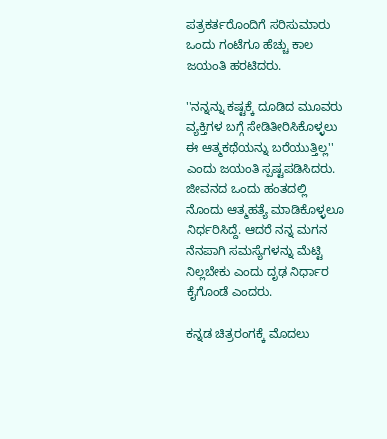ಪತ್ರಕರ್ತರೊಂದಿಗೆ ಸರಿಸುಮಾರು ಒಂದು ಗಂಟೆಗೂ ಹೆಚ್ಚು ಕಾಲ ಜಯಂತಿ ಹರಟಿದರು.

''ನನ್ನನ್ನು ಕಷ್ಟಕ್ಕೆ ದೂಡಿದ ಮೂವರು ವ್ಯಕ್ತಿಗಳ ಬಗ್ಗೆ ಸೇಡಿತೀರಿಸಿಕೊಳ್ಳಲು ಈ ಆತ್ಮಕಥೆಯನ್ನು ಬರೆಯುತ್ತಿಲ್ಲ'' ಎಂದು ಜಯಂತಿ ಸ್ಪಷ್ಟಪಡಿಸಿದರು. ಜೀವನದ ಒಂದು ಹಂತದಲ್ಲಿ ನೊಂದು ಆತ್ಮಹತ್ಯೆ ಮಾಡಿಕೊಳ್ಳಲೂ ನಿರ್ಧರಿಸಿದ್ದೆ. ಆದರೆ ನನ್ನ ಮಗನ ನೆನಪಾಗಿ ಸಮಸ್ಯೆಗಳನ್ನು ಮೆಟ್ಟಿ ನಿಲ್ಲಬೇಕು ಎಂದು ದೃಢ ನಿರ್ಧಾರ ಕೈಗೊಂಡೆ ಎಂದರು.

ಕನ್ನಡ ಚಿತ್ರರಂಗಕ್ಕೆ ಮೊದಲು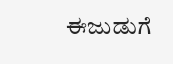ಈಜುಡುಗೆ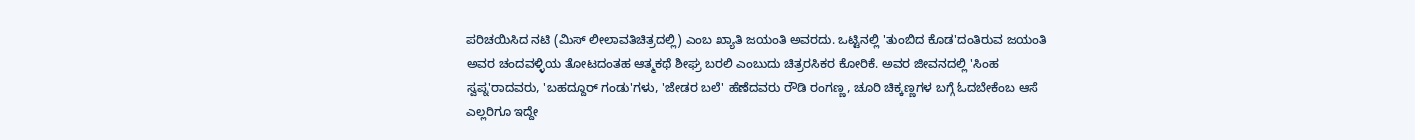ಪರಿಚಯಿಸಿದ ನಟಿ (ಮಿಸ್ ಲೀಲಾವತಿಚಿತ್ರದಲ್ಲಿ) ಎಂಬ ಖ್ಯಾತಿ ಜಯಂತಿ ಅವರದು. ಒಟ್ಟಿನಲ್ಲಿ 'ತುಂಬಿದ ಕೊಡ'ದಂತಿರುವ ಜಯಂತಿ ಅವರ ಚಂದವಳ್ಳಿಯ ತೋಟದಂತಹ ಆತ್ಮಕಥೆ ಶೀಘ್ರ ಬರಲಿ ಎಂಬುದು ಚಿತ್ರರಸಿಕರ ಕೋರಿಕೆ. ಅವರ ಜೀವನದಲ್ಲಿ 'ಸಿಂಹ ಸ್ವಪ್ನ'ರಾದವರು, 'ಬಹದ್ದೂರ್ ಗಂಡು'ಗಳು, 'ಜೇಡರ ಬಲೆ' ಹೆಣೆದವರು ರೌಡಿ ರಂಗಣ್ಣ, ಚೂರಿ ಚಿಕ್ಕಣ್ಣಗಳ ಬಗ್ಗೆ ಓದಬೇಕೆಂಬ ಆಸೆ ಎಲ್ಲರಿಗೂ ಇದ್ದೇ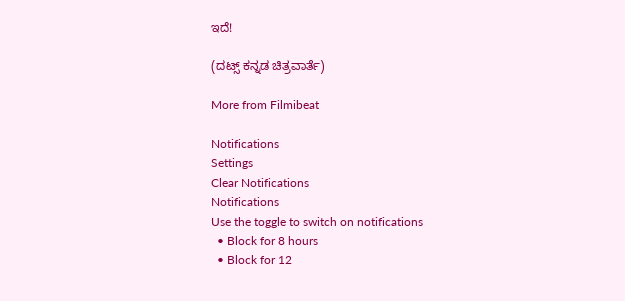ಇದೆ!

(ದಟ್ಸ್ ಕನ್ನಡ ಚಿತ್ರವಾರ್ತೆ)

More from Filmibeat

Notifications
Settings
Clear Notifications
Notifications
Use the toggle to switch on notifications
  • Block for 8 hours
  • Block for 12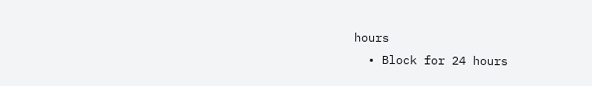hours
  • Block for 24 hours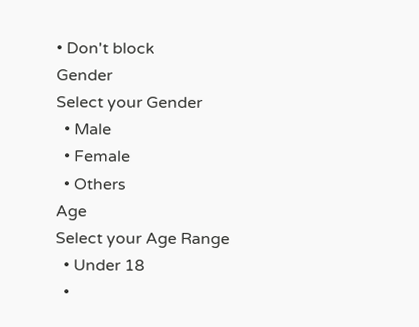• Don't block
Gender
Select your Gender
  • Male
  • Female
  • Others
Age
Select your Age Range
  • Under 18
  •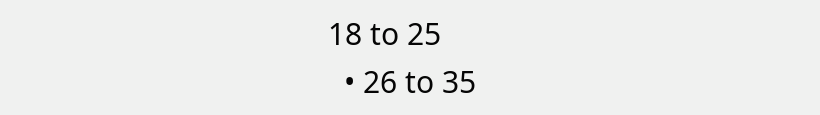18 to 25
  • 26 to 35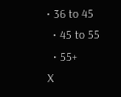• 36 to 45
  • 45 to 55
  • 55+
X